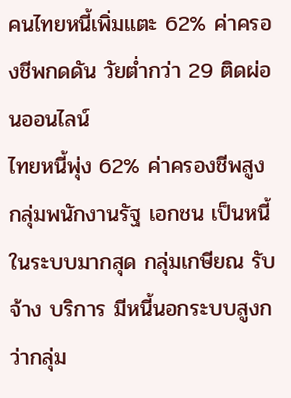คนไทยหนี้เพิ่มแตะ 62% ค่าครองชีพกดดัน วัยต่ำกว่า 29 ติดผ่อนออนไลน์
ไทยหนี้พุ่ง 62% ค่าครองชีพสูง กลุ่มพนักงานรัฐ เอกชน เป็นหนี้ในระบบมากสุด กลุ่มเกษียณ รับจ้าง บริการ มีหนี้นอกระบบสูงกว่ากลุ่ม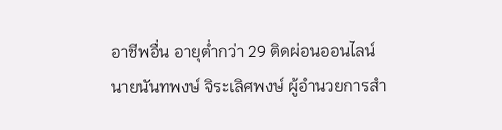อาชีพอื่น อายุต่ำกว่า 29 ติดผ่อนออนไลน์
นายนันทพงษ์ จิระเลิศพงษ์ ผู้อำนวยการสำ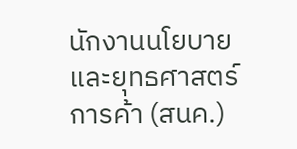นักงานนโยบายและยุทธศาสตร์การค้า (สนค.)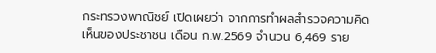กระทรวงพาณิชย์ เปิดเผยว่า จากการทำผลสำรวจความคิดเห็นของประชาชน เดือน ก.พ.2569 จำนวน 6,469 ราย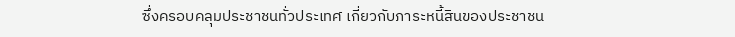ซึ่งครอบคลุมประชาชนทั่วประเทศ เกี่ยวกับภาระหนี้สินของประชาชน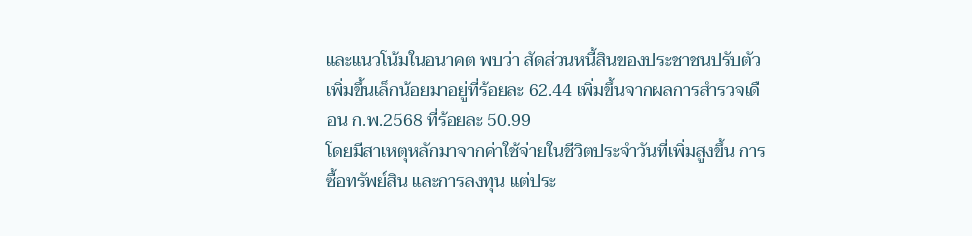และแนวโน้มในอนาคต พบว่า สัดส่วนหนี้สินของประชาชนปรับตัวเพิ่มขึ้นเล็กน้อยมาอยู่ที่ร้อยละ 62.44 เพิ่มขึ้นจากผลการสำรวจเดือน ก.พ.2568 ที่ร้อยละ 50.99
โดยมีสาเหตุหลักมาจากค่าใช้จ่ายในชีวิตประจำวันที่เพิ่มสูงขึ้น การซื้อทรัพย์สิน และการลงทุน แต่ประ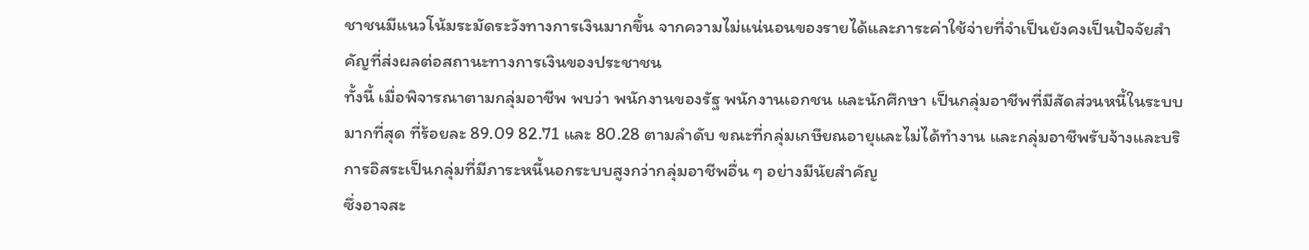ชาชนมีแนวโน้มระมัดระวังทางการเงินมากขึ้น จากความไม่แน่นอนของรายได้และภาระค่าใช้จ่ายที่จำเป็นยังคงเป็นปัจจัยสำคัญที่ส่งผลต่อสถานะทางการเงินของประชาชน
ทั้งนี้ เมื่อพิจารณาตามกลุ่มอาชีพ พบว่า พนักงานของรัฐ พนักงานเอกชน และนักศึกษา เป็นกลุ่มอาชีพที่มีสัดส่วนหนี้ในระบบมากที่สุด ที่ร้อยละ 89.09 82.71 และ 80.28 ตามลำดับ ขณะที่กลุ่มเกษียณอายุและไม่ได้ทำงาน และกลุ่มอาชีพรับจ้างและบริการอิสระเป็นกลุ่มที่มีภาระหนี้นอกระบบสูงกว่ากลุ่มอาชีพอื่น ๆ อย่างมีนัยสำคัญ
ซึ่งอาจสะ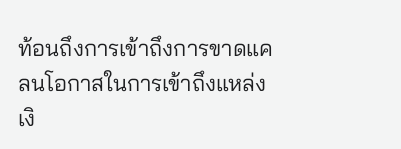ท้อนถึงการเข้าถึงการขาดแคลนโอกาสในการเข้าถึงแหล่งเงิ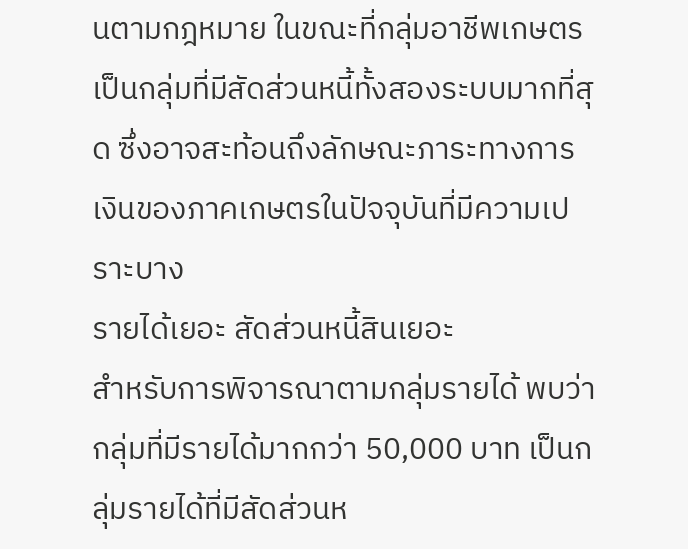นตามกฎหมาย ในขณะที่กลุ่มอาชีพเกษตรเป็นกลุ่มที่มีสัดส่วนหนี้ทั้งสองระบบมากที่สุด ซึ่งอาจสะท้อนถึงลักษณะภาระทางการเงินของภาคเกษตรในปัจจุบันที่มีความเปราะบาง
รายได้เยอะ สัดส่วนหนี้สินเยอะ
สำหรับการพิจารณาตามกลุ่มรายได้ พบว่า กลุ่มที่มีรายได้มากกว่า 50,000 บาท เป็นกลุ่มรายได้ที่มีสัดส่วนห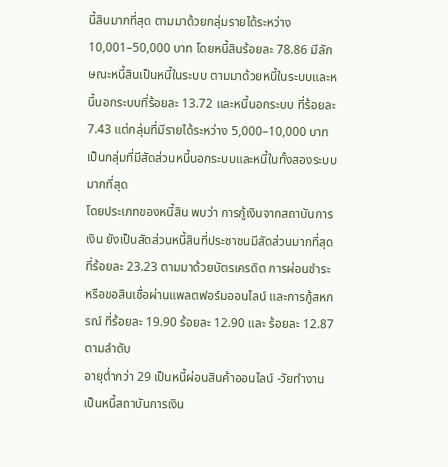นี้สินมากที่สุด ตามมาด้วยกลุ่มรายได้ระหว่าง 10,001–50,000 บาท โดยหนี้สินร้อยละ 78.86 มีลักษณะหนี้สินเป็นหนี้ในระบบ ตามมาด้วยหนี้ในระบบและหนี้นอกระบบที่ร้อยละ 13.72 และหนี้นอกระบบ ที่ร้อยละ 7.43 แต่กลุ่มที่มีรายได้ระหว่าง 5,000–10,000 บาท เป็นกลุ่มที่มีสัดส่วนหนี้นอกระบบและหนี้ในทั้งสองระบบมากที่สุด
โดยประเภทของหนี้สิน พบว่า การกู้เงินจากสถาบันการเงิน ยังเป็นสัดส่วนหนี้สินที่ประชาชนมีสัดส่วนมากที่สุด ที่ร้อยละ 23.23 ตามมาด้วยบัตรเครดิต การผ่อนชำระหรือขอสินเชื่อผ่านแพลตฟอร์มออนไลน์ และการกู้สหกรณ์ ที่ร้อยละ 19.90 ร้อยละ 12.90 และ ร้อยละ 12.87 ตามลำดับ
อายุต่ำกว่า 29 เป็นหนี้ผ่อนสินค้าออนไลน์ -วัยทำงานเป็นหนี้สถาบันการเงิน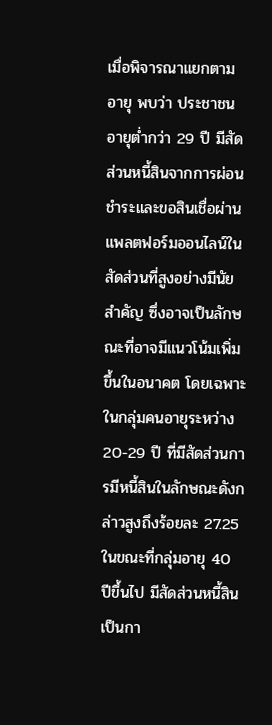เมื่อพิจารณาแยกตามอายุ พบว่า ประชาชนอายุต่ำกว่า 29 ปี มีสัดส่วนหนี้สินจากการผ่อนชำระและขอสินเชื่อผ่านแพลตฟอร์มออนไลน์ในสัดส่วนที่สูงอย่างมีนัยสำคัญ ซึ่งอาจเป็นลักษณะที่อาจมีแนวโน้มเพิ่มขึ้นในอนาคต โดยเฉพาะในกลุ่มคนอายุระหว่าง 20-29 ปี ที่มีสัดส่วนการมีหนี้สินในลักษณะดังกล่าวสูงถึงร้อยละ 27.25
ในขณะที่กลุ่มอายุ 40 ปีขึ้นไป มีสัดส่วนหนี้สินเป็นกา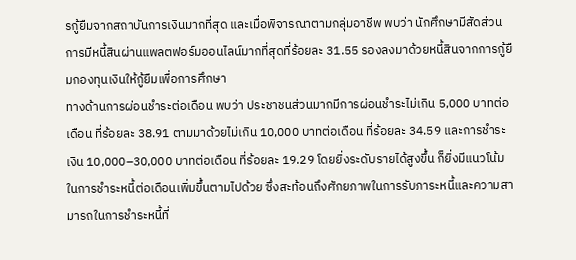รกู้ยืมจากสถาบันการเงินมากที่สุด และเมื่อพิจารณาตามกลุ่มอาชีพ พบว่า นักศึกษามีสัดส่วนการมีหนี้สินผ่านแพลตฟอร์มออนไลน์มากที่สุดที่ร้อยละ 31.55 รองลงมาด้วยหนี้สินจากการกู้ยืมกองทุนเงินให้กู้ยืมเพื่อการศึกษา
ทางด้านการผ่อนชำระต่อเดือน พบว่า ประชาชนส่วนมากมีการผ่อนชำระไม่เกิน 5,000 บาทต่อเดือน ที่ร้อยละ 38.91 ตามมาด้วยไม่เกิน 10,000 บาทต่อเดือน ที่ร้อยละ 34.59 และการชำระเงิน 10,000–30,000 บาทต่อเดือน ที่ร้อยละ 19.29 โดยยิ่งระดับรายได้สูงขึ้น ก็ยิ่งมีแนวโน้มในการชำระหนี้ต่อเดือนเพิ่มขึ้นตามไปด้วย ซึ่งสะท้อนถึงศักยภาพในการรับภาระหนี้และความสามารถในการชำระหนี้ที่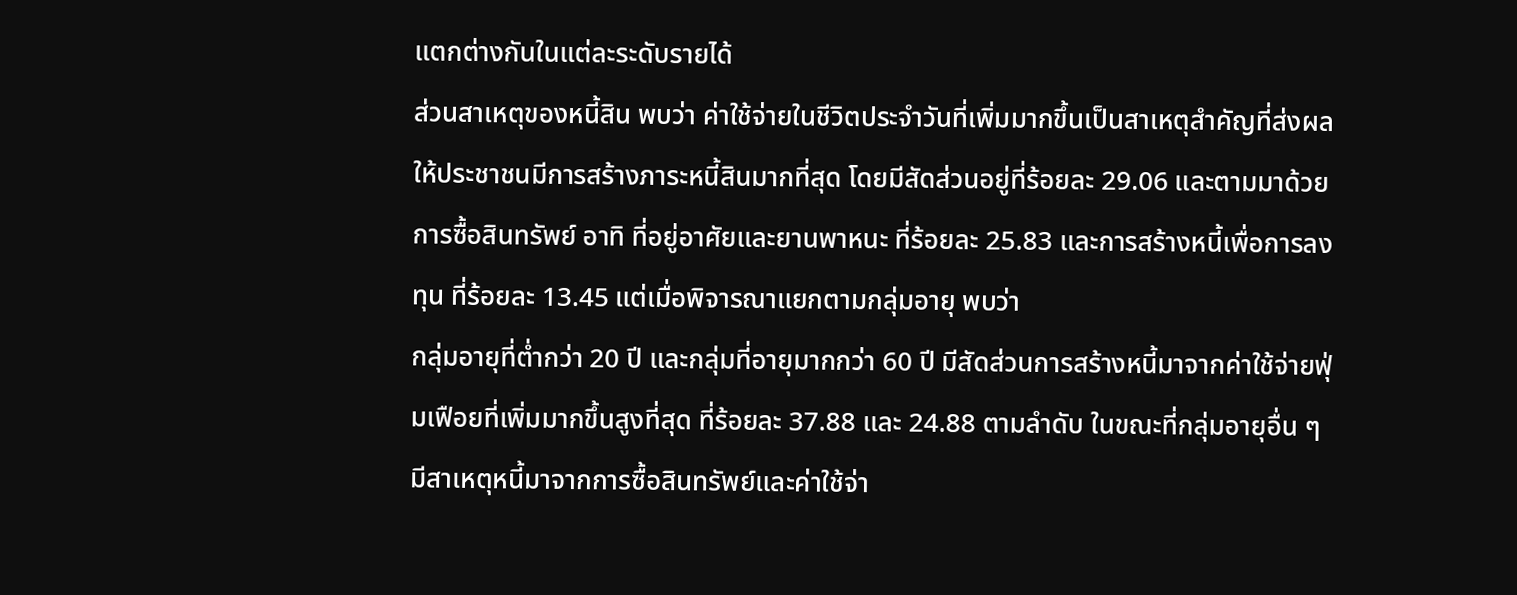แตกต่างกันในแต่ละระดับรายได้
ส่วนสาเหตุของหนี้สิน พบว่า ค่าใช้จ่ายในชีวิตประจำวันที่เพิ่มมากขึ้นเป็นสาเหตุสำคัญที่ส่งผลให้ประชาชนมีการสร้างภาระหนี้สินมากที่สุด โดยมีสัดส่วนอยู่ที่ร้อยละ 29.06 และตามมาด้วยการซื้อสินทรัพย์ อาทิ ที่อยู่อาศัยและยานพาหนะ ที่ร้อยละ 25.83 และการสร้างหนี้เพื่อการลงทุน ที่ร้อยละ 13.45 แต่เมื่อพิจารณาแยกตามกลุ่มอายุ พบว่า
กลุ่มอายุที่ต่ำกว่า 20 ปี และกลุ่มที่อายุมากกว่า 60 ปี มีสัดส่วนการสร้างหนี้มาจากค่าใช้จ่ายฟุ่มเฟือยที่เพิ่มมากขึ้นสูงที่สุด ที่ร้อยละ 37.88 และ 24.88 ตามลำดับ ในขณะที่กลุ่มอายุอื่น ๆ มีสาเหตุหนี้มาจากการซื้อสินทรัพย์และค่าใช้จ่า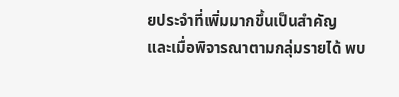ยประจำที่เพิ่มมากขึ้นเป็นสำคัญ
และเมื่อพิจารณาตามกลุ่มรายได้ พบ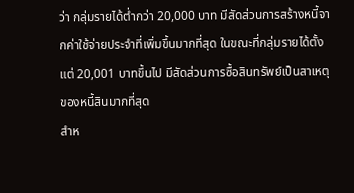ว่า กลุ่มรายได้ต่ำกว่า 20,000 บาท มีสัดส่วนการสร้างหนี้จากค่าใช้จ่ายประจำที่เพิ่มขึ้นมากที่สุด ในขณะที่กลุ่มรายได้ตั้งแต่ 20,001 บาทขึ้นไป มีสัดส่วนการซื้อสินทรัพย์เป็นสาเหตุของหนี้สินมากที่สุด
สำห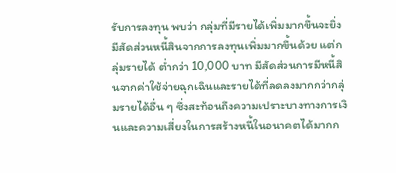รับการลงทุน พบว่า กลุ่มที่มีรายได้เพิ่มมากขึ้นจะยิ่งมีสัดส่วนหนี้สินจากการลงทุนเพิ่มมากขึ้นด้วย แต่กลุ่มรายได้ ต่ำกว่า 10,000 บาท มีสัดส่วนการมีหนี้สินจากค่าใช้จ่ายฉุกเฉินและรายได้ที่ลดลงมากกว่ากลุ่มรายได้อื่น ๆ ซึ่งสะท้อนถึงความเปราะบางทางการเงินและความเสี่ยงในการสร้างหนี้ในอนาคตได้มากก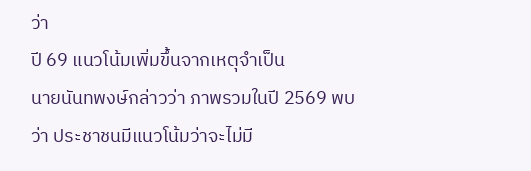ว่า
ปี 69 แนวโน้มเพิ่มขึ้นจากเหตุจำเป็น
นายนันทพงษ์กล่าวว่า ภาพรวมในปี 2569 พบว่า ประชาชนมีแนวโน้มว่าจะไม่มี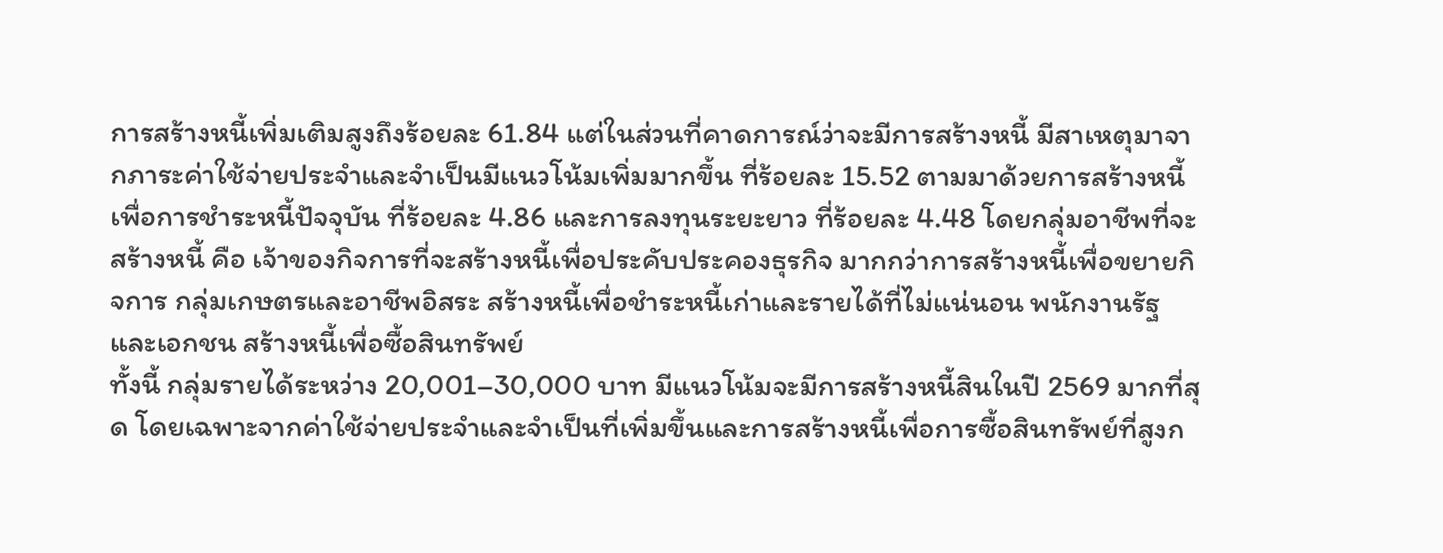การสร้างหนี้เพิ่มเติมสูงถึงร้อยละ 61.84 แต่ในส่วนที่คาดการณ์ว่าจะมีการสร้างหนี้ มีสาเหตุมาจากภาระค่าใช้จ่ายประจำและจำเป็นมีแนวโน้มเพิ่มมากขึ้น ที่ร้อยละ 15.52 ตามมาด้วยการสร้างหนี้เพื่อการชำระหนี้ปัจจุบัน ที่ร้อยละ 4.86 และการลงทุนระยะยาว ที่ร้อยละ 4.48 โดยกลุ่มอาชีพที่จะสร้างหนี้ คือ เจ้าของกิจการที่จะสร้างหนี้เพื่อประคับประคองธุรกิจ มากกว่าการสร้างหนี้เพื่อขยายกิจการ กลุ่มเกษตรและอาชีพอิสระ สร้างหนี้เพื่อชำระหนี้เก่าและรายได้ที่ไม่แน่นอน พนักงานรัฐและเอกชน สร้างหนี้เพื่อซื้อสินทรัพย์
ทั้งนี้ กลุ่มรายได้ระหว่าง 20,001–30,000 บาท มีแนวโน้มจะมีการสร้างหนี้สินในปี 2569 มากที่สุด โดยเฉพาะจากค่าใช้จ่ายประจำและจำเป็นที่เพิ่มขึ้นและการสร้างหนี้เพื่อการซื้อสินทรัพย์ที่สูงก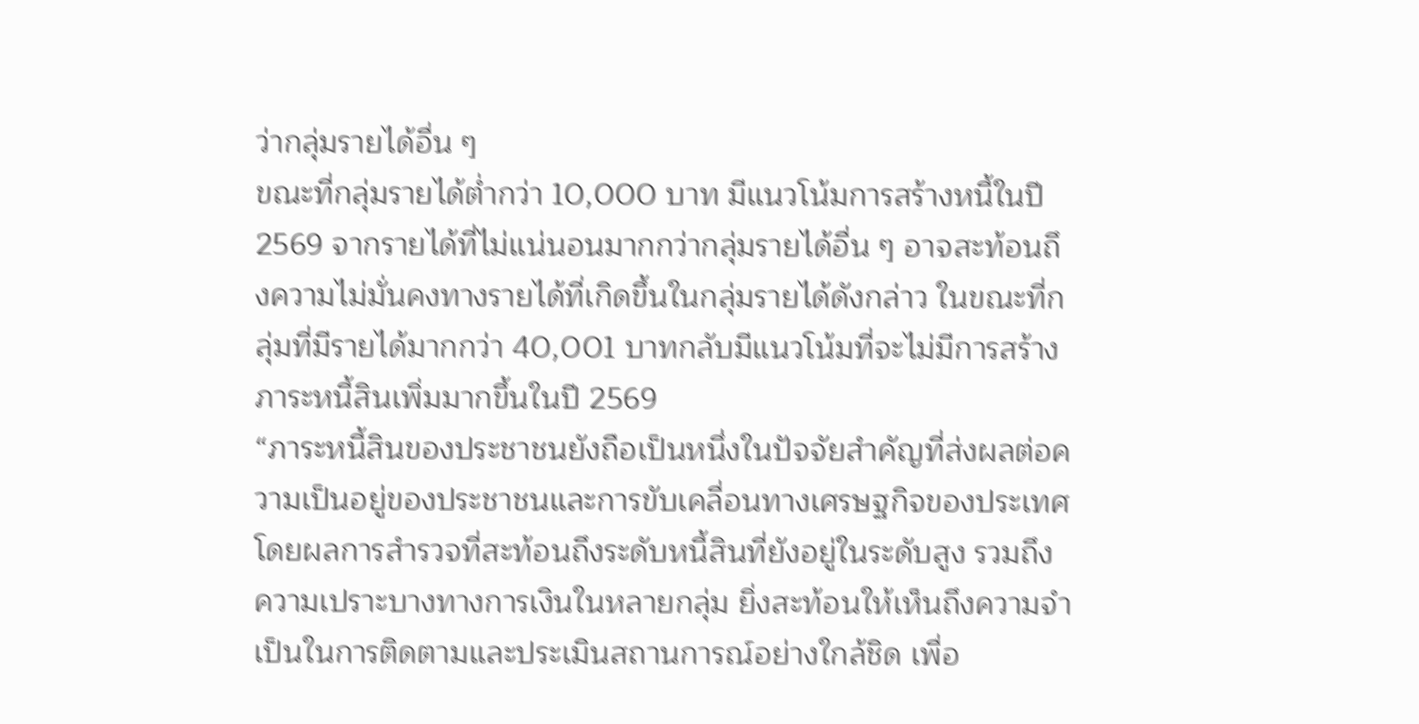ว่ากลุ่มรายได้อื่น ๆ
ขณะที่กลุ่มรายได้ต่ำกว่า 10,000 บาท มีแนวโน้มการสร้างหนี้ในปี 2569 จากรายได้ที่ไม่แน่นอนมากกว่ากลุ่มรายได้อื่น ๆ อาจสะท้อนถึงความไม่มั่นคงทางรายได้ที่เกิดขึ้นในกลุ่มรายได้ดังกล่าว ในขณะที่กลุ่มที่มีรายได้มากกว่า 40,001 บาทกลับมีแนวโน้มที่จะไม่มีการสร้างภาระหนี้สินเพิ่มมากขึ้นในปี 2569
“ภาระหนี้สินของประชาชนยังถือเป็นหนึ่งในปัจจัยสำคัญที่ส่งผลต่อความเป็นอยู่ของประชาชนและการขับเคลื่อนทางเศรษฐกิจของประเทศ โดยผลการสำรวจที่สะท้อนถึงระดับหนี้สินที่ยังอยู่ในระดับสูง รวมถึงความเปราะบางทางการเงินในหลายกลุ่ม ยิ่งสะท้อนให้เห็นถึงความจำเป็นในการติดตามและประเมินสถานการณ์อย่างใกล้ชิด เพื่อ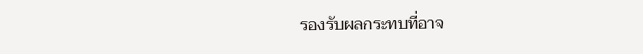รองรับผลกระทบที่อาจ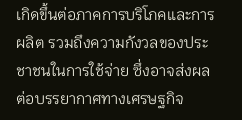เกิดขึ้นต่อภาคการบริโภคและการผลิต รวมถึงความกังวลของประชาชนในการใช้จ่าย ซึ่งอาจส่งผลต่อบรรยากาศทางเศรษฐกิจ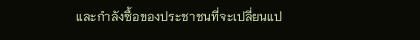และกำลังซื้อของประชาชนที่จะเปลี่ยนแป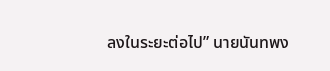ลงในระยะต่อไป” นายนันทพง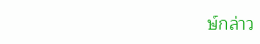ษ์กล่าว